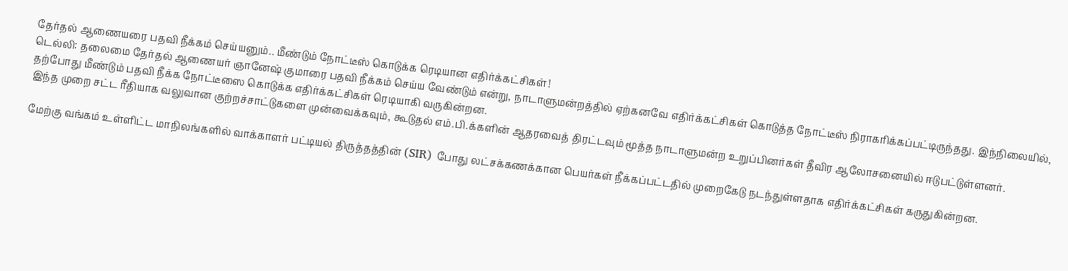தேர்தல் ஆணையரை பதவி நீக்கம் செய்யனும்.. மீண்டும் நோட்டீஸ் கொடுக்க ரெடியான எதிர்க்கட்சிகள்!
டெல்லி: தலைமை தேர்தல் ஆணையர் ஞானேஷ் குமாரை பதவி நீக்கம் செய்ய வேண்டும் என்று, நாடாளுமன்றத்தில் ஏற்கனவே எதிர்க்கட்சிகள் கொடுத்த நோட்டீஸ் நிராகரிக்கப்பட்டிருந்தது. இந்நிலையில், தற்போது மீண்டும் பதவி நீக்க நோட்டீஸை கொடுக்க எதிர்க்கட்சிகள் ரெடியாகி வருகின்றன.
இந்த முறை சட்ட ரீதியாக வலுவான குற்றச்சாட்டுகளை முன்வைக்கவும், கூடுதல் எம்.பி.க்களின் ஆதரவைத் திரட்டவும் மூத்த நாடாளுமன்ற உறுப்பினர்கள் தீவிர ஆலோசனையில் ஈடுபட்டுள்ளனர்.

மேற்கு வங்கம் உள்ளிட்ட மாநிலங்களில் வாக்காளர் பட்டியல் திருத்தத்தின் (SIR) போது லட்சக்கணக்கான பெயர்கள் நீக்கப்பட்டதில் முறைகேடு நடந்துள்ளதாக எதிர்க்கட்சிகள் கருதுகின்றன.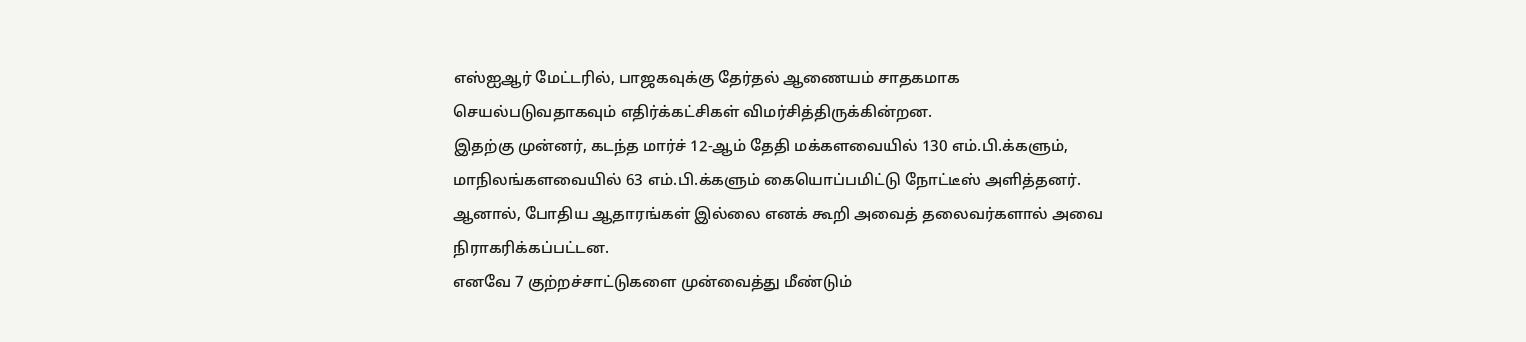எஸ்ஐஆர் மேட்டரில், பாஜகவுக்கு தேர்தல் ஆணையம் சாதகமாக செயல்படுவதாகவும் எதிர்க்கட்சிகள் விமர்சித்திருக்கின்றன.
இதற்கு முன்னர், கடந்த மார்ச் 12-ஆம் தேதி மக்களவையில் 130 எம்.பி.க்களும், மாநிலங்களவையில் 63 எம்.பி.க்களும் கையொப்பமிட்டு நோட்டீஸ் அளித்தனர். ஆனால், போதிய ஆதாரங்கள் இல்லை எனக் கூறி அவைத் தலைவர்களால் அவை நிராகரிக்கப்பட்டன.
எனவே 7 குற்றச்சாட்டுகளை முன்வைத்து மீண்டும்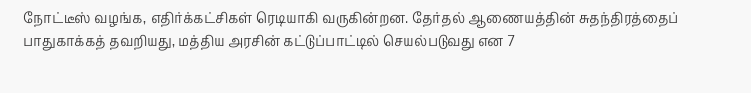நோட்டீஸ் வழங்க, எதிர்க்கட்சிகள் ரெடியாகி வருகின்றன. தேர்தல் ஆணையத்தின் சுதந்திரத்தைப் பாதுகாக்கத் தவறியது, மத்திய அரசின் கட்டுப்பாட்டில் செயல்படுவது என 7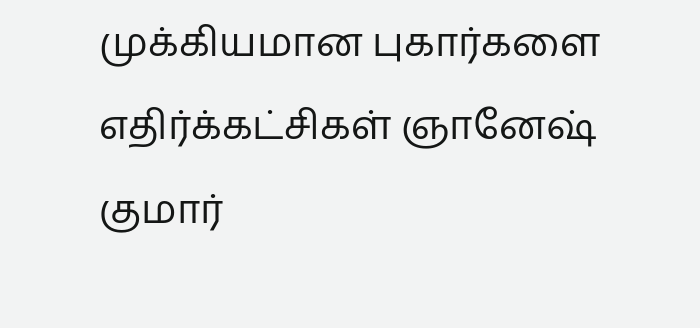முக்கியமான புகார்களை எதிர்க்கட்சிகள் ஞானேஷ் குமார்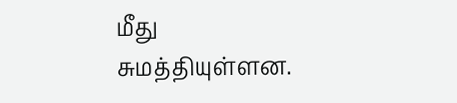மீது சுமத்தியுள்ளன.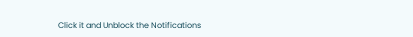Click it and Unblock the Notifications